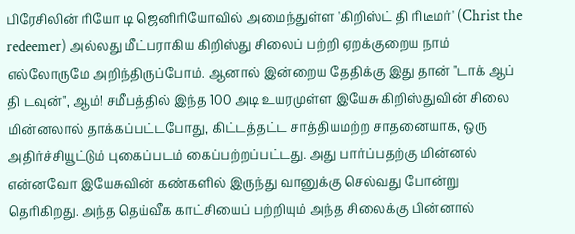பிரேசிலின் ரியோ டி ஜெனிரியோவில் அமைந்துள்ள 'கிறிஸ்ட் தி ரிடீமர்' (Christ the redeemer) அல்லது மீட்பராகிய கிறிஸ்து சிலைப் பற்றி ஏறக்குறைய நாம் எல்லோருமே அறிந்திருப்போம். ஆனால் இன்றைய தேதிக்கு இது தான் "டாக் ஆப் தி டவுன்", ஆம்! சமீபத்தில் இந்த 100 அடி உயரமுள்ள இயேசு கிறிஸ்துவின் சிலை மின்னலால் தாக்கப்பட்டபோது, கிட்டத்தட்ட சாத்தியமற்ற சாதனையாக, ஒரு அதிர்ச்சியூட்டும் புகைப்படம் கைப்பற்றப்பட்டது. அது பார்ப்பதற்கு மின்னல் என்னவோ இயேசுவின் கண்களில் இருந்து வானுக்கு செல்வது போன்று தெரிகிறது. அந்த தெய்வீக காட்சியைப் பற்றியும் அந்த சிலைக்கு பின்னால்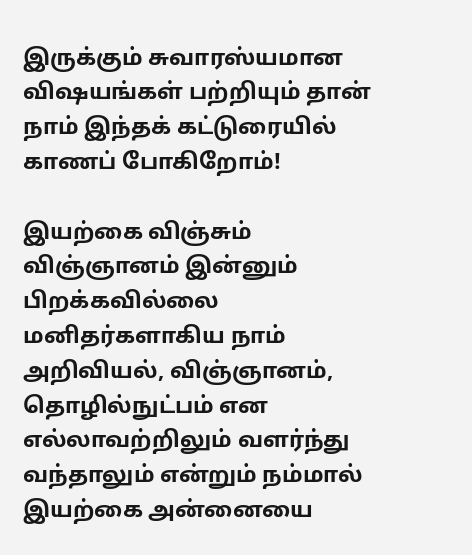இருக்கும் சுவாரஸ்யமான விஷயங்கள் பற்றியும் தான் நாம் இந்தக் கட்டுரையில் காணப் போகிறோம்!

இயற்கை விஞ்சும் விஞ்ஞானம் இன்னும் பிறக்கவில்லை
மனிதர்களாகிய நாம் அறிவியல், விஞ்ஞானம், தொழில்நுட்பம் என எல்லாவற்றிலும் வளர்ந்து வந்தாலும் என்றும் நம்மால் இயற்கை அன்னையை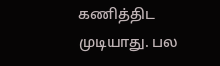கணித்திட முடியாது. பல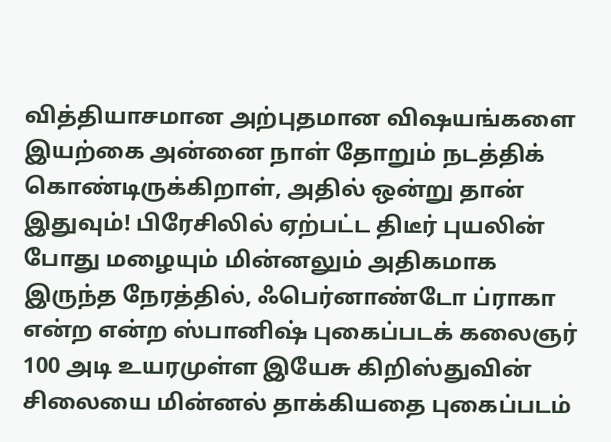வித்தியாசமான அற்புதமான விஷயங்களை இயற்கை அன்னை நாள் தோறும் நடத்திக் கொண்டிருக்கிறாள், அதில் ஒன்று தான் இதுவும்! பிரேசிலில் ஏற்பட்ட திடீர் புயலின் போது மழையும் மின்னலும் அதிகமாக இருந்த நேரத்தில், ஃபெர்னாண்டோ ப்ராகா என்ற என்ற ஸ்பானிஷ் புகைப்படக் கலைஞர் 100 அடி உயரமுள்ள இயேசு கிறிஸ்துவின் சிலையை மின்னல் தாக்கியதை புகைப்படம்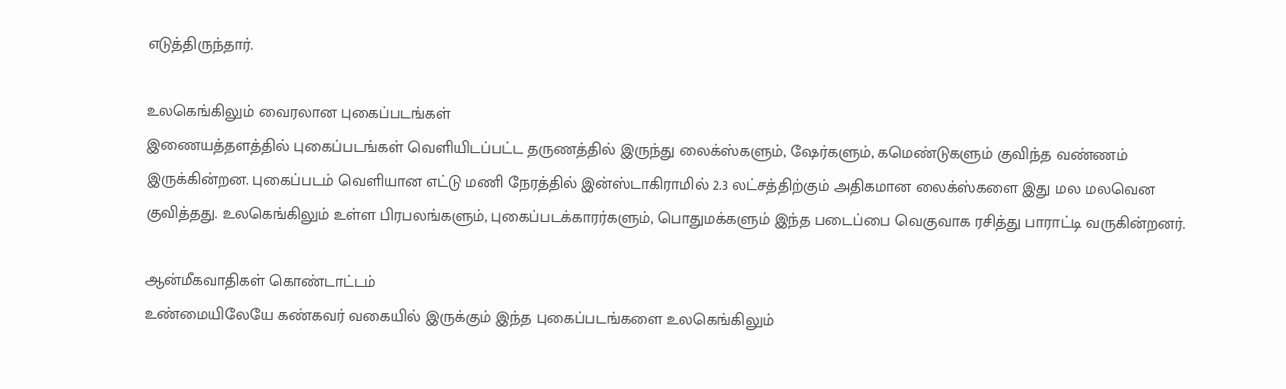எடுத்திருந்தார்.

உலகெங்கிலும் வைரலான புகைப்படங்கள்
இணையத்தளத்தில் புகைப்படங்கள் வெளியிடப்பட்ட தருணத்தில் இருந்து லைக்ஸ்களும், ஷேர்களும், கமெண்டுகளும் குவிந்த வண்ணம் இருக்கின்றன. புகைப்படம் வெளியான எட்டு மணி நேரத்தில் இன்ஸ்டாகிராமில் 2.3 லட்சத்திற்கும் அதிகமான லைக்ஸ்களை இது மல மலவென குவித்தது. உலகெங்கிலும் உள்ள பிரபலங்களும், புகைப்படக்காரர்களும், பொதுமக்களும் இந்த படைப்பை வெகுவாக ரசித்து பாராட்டி வருகின்றனர்.

ஆன்மீகவாதிகள் கொண்டாட்டம்
உண்மையிலேயே கண்கவர் வகையில் இருக்கும் இந்த புகைப்படங்களை உலகெங்கிலும்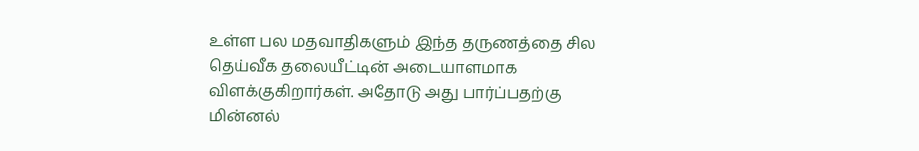உள்ள பல மதவாதிகளும் இந்த தருணத்தை சில தெய்வீக தலையீட்டின் அடையாளமாக விளக்குகிறார்கள். அதோடு அது பார்ப்பதற்கு மின்னல்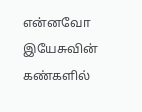என்னவோ இயேசுவின் கண்களில்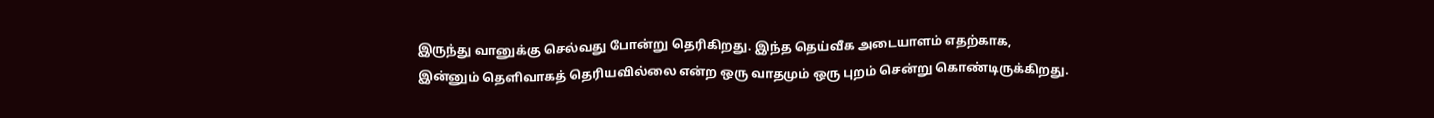இருந்து வானுக்கு செல்வது போன்று தெரிகிறது. இந்த தெய்வீக அடையாளம் எதற்காக, இன்னும் தெளிவாகத் தெரியவில்லை என்ற ஒரு வாதமும் ஒரு புறம் சென்று கொண்டிருக்கிறது.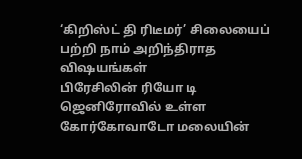‘கிறிஸ்ட் தி ரிடீமர்’ சிலையைப் பற்றி நாம் அறிந்திராத விஷயங்கள்
பிரேசிலின் ரியோ டி ஜெனிரோவில் உள்ள கோர்கோவாடோ மலையின்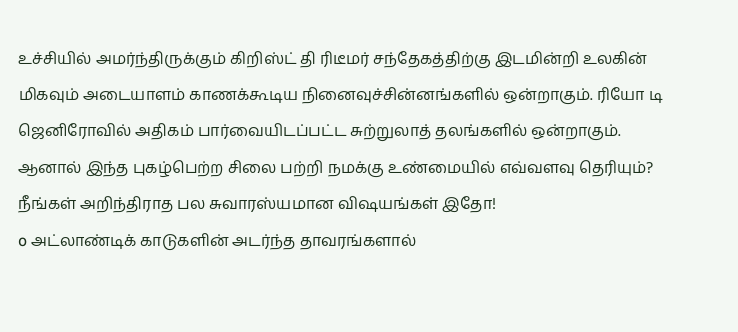உச்சியில் அமர்ந்திருக்கும் கிறிஸ்ட் தி ரிடீமர் சந்தேகத்திற்கு இடமின்றி உலகின் மிகவும் அடையாளம் காணக்கூடிய நினைவுச்சின்னங்களில் ஒன்றாகும். ரியோ டி ஜெனிரோவில் அதிகம் பார்வையிடப்பட்ட சுற்றுலாத் தலங்களில் ஒன்றாகும். ஆனால் இந்த புகழ்பெற்ற சிலை பற்றி நமக்கு உண்மையில் எவ்வளவு தெரியும்? நீங்கள் அறிந்திராத பல சுவாரஸ்யமான விஷயங்கள் இதோ!
o அட்லாண்டிக் காடுகளின் அடர்ந்த தாவரங்களால்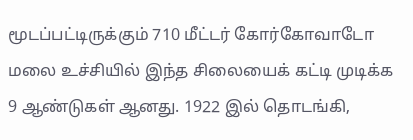மூடப்பட்டிருக்கும் 710 மீட்டர் கோர்கோவாடோ மலை உச்சியில் இந்த சிலையைக் கட்டி முடிக்க 9 ஆண்டுகள் ஆனது. 1922 இல் தொடங்கி,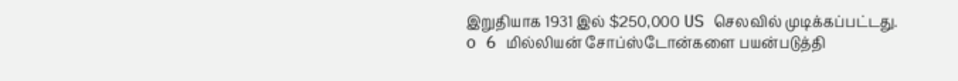இறுதியாக 1931 இல் $250,000 US செலவில் முடிக்கப்பட்டது.
o 6 மில்லியன் சோப்ஸ்டோன்களை பயன்படுத்தி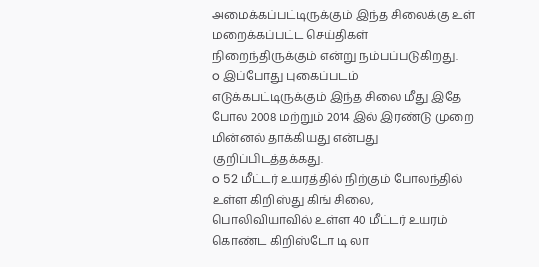அமைக்கப்பட்டிருக்கும் இந்த சிலைக்கு உள் மறைக்கப்பட்ட செய்திகள் நிறைந்திருக்கும் என்று நம்பப்படுகிறது.
o இப்போது புகைப்படம் எடுக்கபட்டிருக்கும் இந்த சிலை மீது இதே போல 2008 மற்றும் 2014 இல் இரண்டு முறை மின்னல் தாக்கியது என்பது குறிப்பிடத்தக்கது.
o 52 மீட்டர் உயரத்தில் நிற்கும் போலந்தில் உள்ள கிறிஸ்து கிங் சிலை, பொலிவியாவில் உள்ள 40 மீட்டர் உயரம் கொண்ட கிறிஸ்டோ டி லா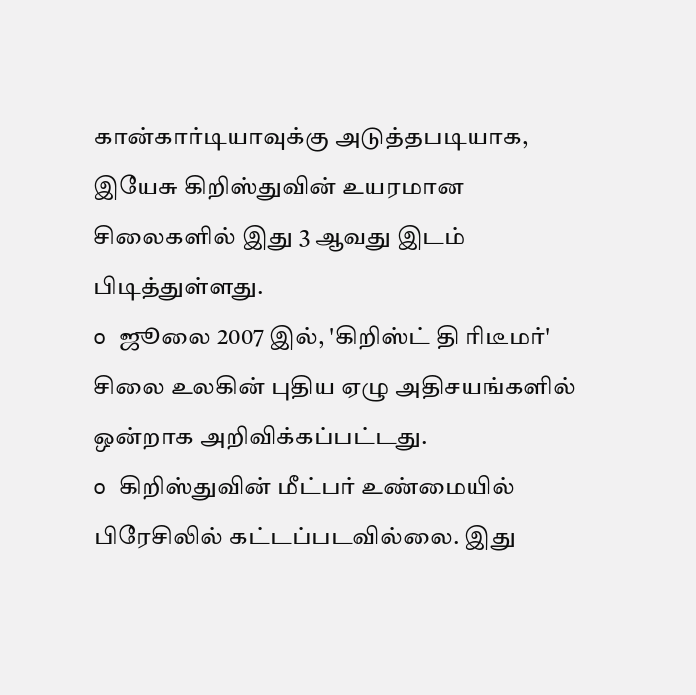கான்கார்டியாவுக்கு அடுத்தபடியாக, இயேசு கிறிஸ்துவின் உயரமான சிலைகளில் இது 3 ஆவது இடம் பிடித்துள்ளது.
o ஜூலை 2007 இல், 'கிறிஸ்ட் தி ரிடீமர்' சிலை உலகின் புதிய ஏழு அதிசயங்களில் ஒன்றாக அறிவிக்கப்பட்டது.
o கிறிஸ்துவின் மீட்பர் உண்மையில் பிரேசிலில் கட்டப்படவில்லை. இது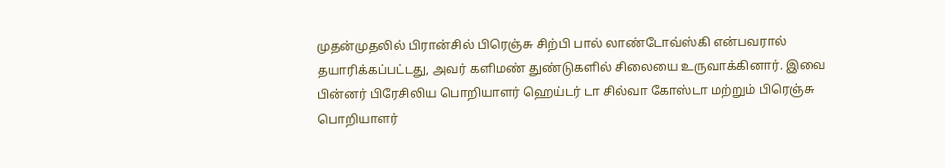முதன்முதலில் பிரான்சில் பிரெஞ்சு சிற்பி பால் லாண்டோவ்ஸ்கி என்பவரால் தயாரிக்கப்பட்டது, அவர் களிமண் துண்டுகளில் சிலையை உருவாக்கினார். இவை பின்னர் பிரேசிலிய பொறியாளர் ஹெய்டர் டா சில்வா கோஸ்டா மற்றும் பிரெஞ்சு பொறியாளர்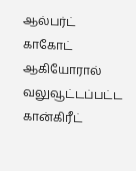ஆல்பர்ட் காகோட் ஆகியோரால் வலுவூட்டப்பட்ட கான்கிரீட்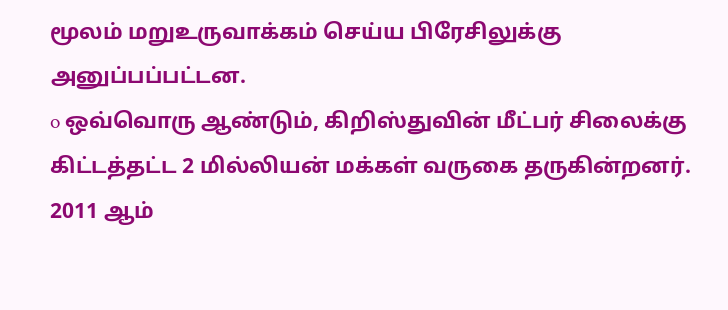மூலம் மறுஉருவாக்கம் செய்ய பிரேசிலுக்கு அனுப்பப்பட்டன.
o ஒவ்வொரு ஆண்டும், கிறிஸ்துவின் மீட்பர் சிலைக்கு கிட்டத்தட்ட 2 மில்லியன் மக்கள் வருகை தருகின்றனர். 2011 ஆம்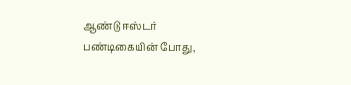ஆண்டு ஈஸ்டர் பண்டிகையின் போது,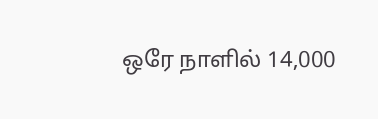ஒரே நாளில் 14,000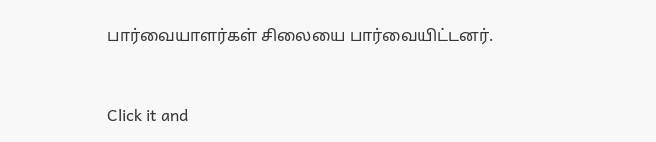பார்வையாளர்கள் சிலையை பார்வையிட்டனர்.



Click it and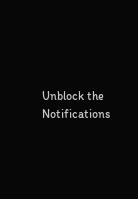Unblock the Notifications